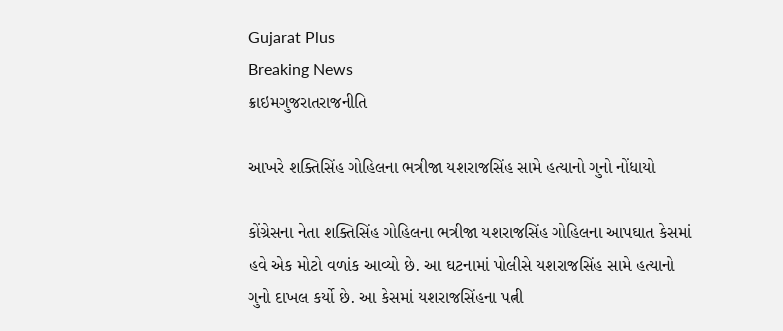Gujarat Plus
Breaking News
ક્રાઇમગુજરાતરાજનીતિ

આખરે શક્તિસિંહ ગોહિલના ભત્રીજા યશરાજસિંહ સામે હત્યાનો ગુનો નોંધાયો

કોંગ્રેસના નેતા શક્તિસિંહ ગોહિલના ભત્રીજા યશરાજસિંહ ગોહિલના આપઘાત કેસમાં હવે એક મોટો વળાંક આવ્યો છે. આ ઘટનામાં પોલીસે યશરાજસિંહ સામે હત્યાનો ગુનો દાખલ કર્યો છે. આ કેસમાં યશરાજસિંહના પત્ની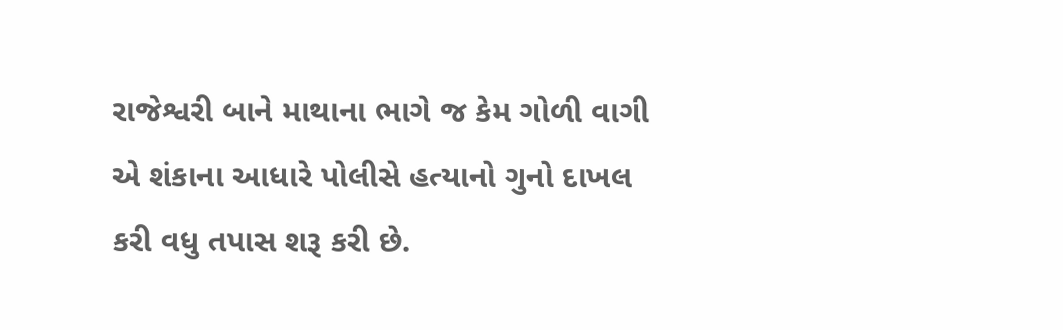રાજેશ્વરી બાને માથાના ભાગે જ કેમ ગોળી વાગી એ શંકાના આધારે પોલીસે હત્યાનો ગુનો દાખલ કરી વધુ તપાસ શરૂ કરી છે.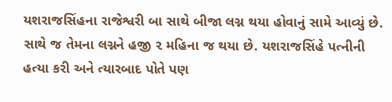યશરાજસિંહના રાજેશ્વરી બા સાથે બીજા લગ્ન થયા હોવાનું સામે આવ્યું છે. સાથે જ તેમના લગ્નને હજી ૨ મહિના જ થયા છે. યશરાજસિંહે પત્નીની હત્યા કરી અને ત્યારબાદ પોતે પણ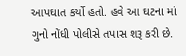આપઘાત કર્યો હતો. હવે આ ઘટના માં ગુનો નોંધી પોલીસે તપાસ શરૂ કરી છે.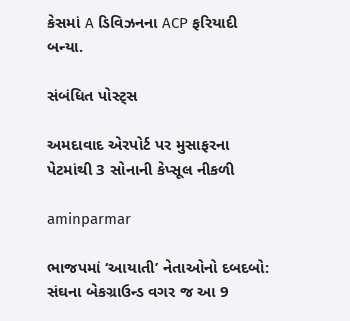કેસમાં A ડિવિઝનના ACP ફરિયાદી બન્યા.

સંબંધિત પોસ્ટ્સ

અમદાવાદ એરપોર્ટ પર મુસાફરના પેટમાંથી 3 સોનાની કેપ્સૂલ નીકળી

aminparmar

ભાજપમાં ‘આયાતી’ નેતાઓનો દબદબો: સંઘના બેકગ્રાઉન્ડ વગર જ આ 9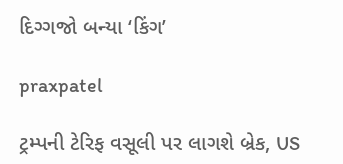દિગ્ગજો બન્યા ‘કિંગ’

praxpatel

ટ્રમ્પની ટેરિફ વસૂલી પર લાગશે બ્રેક, US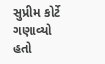સુપ્રીમ કોર્ટે ગણાવ્યો હતો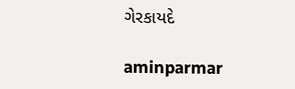ગેરકાયદે

aminparmar